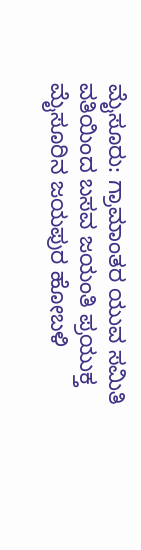ಮೈಸೂರು: ಗ್ರಾಮಾಂತರ ಯುವ ಸಮಿತಿ ವತಿಯಿಂದ ಬಸವ ಜಯಂತಿ ಪ್ರಯುಕ್ತ ಮೈಸೂರಿನ ಜಯಪುರ ಹೋಬಳಿ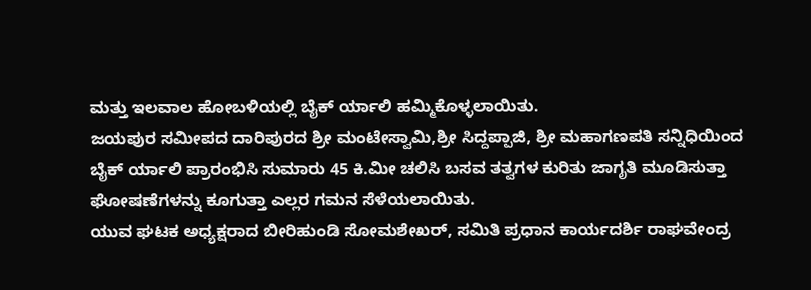ಮತ್ತು ಇಲವಾಲ ಹೋಬಳಿಯಲ್ಲಿ ಬೈಕ್ ರ್ಯಾಲಿ ಹಮ್ಮಿಕೊಳ್ಳಲಾಯಿತು.
ಜಯಪುರ ಸಮೀಪದ ದಾರಿಪುರದ ಶ್ರೀ ಮಂಟೇಸ್ವಾಮಿ,ಶ್ರೀ ಸಿದ್ದಪ್ಪಾಜಿ, ಶ್ರೀ ಮಹಾಗಣಪತಿ ಸನ್ನಿಧಿಯಿಂದ ಬೈಕ್ ರ್ಯಾಲಿ ಪ್ರಾರಂಭಿಸಿ ಸುಮಾರು 45 ಕಿ.ಮೀ ಚಲಿಸಿ ಬಸವ ತತ್ವಗಳ ಕುರಿತು ಜಾಗೃತಿ ಮೂಡಿಸುತ್ತಾ ಘೋಷಣೆಗಳನ್ನು ಕೂಗುತ್ತಾ ಎಲ್ಲರ ಗಮನ ಸೆಳೆಯಲಾಯಿತು.
ಯುವ ಘಟಕ ಅಧ್ಯಕ್ಷರಾದ ಬೀರಿಹುಂಡಿ ಸೋಮಶೇಖರ್, ಸಮಿತಿ ಪ್ರಧಾನ ಕಾರ್ಯದರ್ಶಿ ರಾಘವೇಂದ್ರ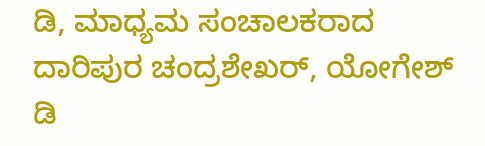ಡಿ, ಮಾಧ್ಯಮ ಸಂಚಾಲಕರಾದ ದಾರಿಪುರ ಚಂದ್ರಶೇಖರ್, ಯೋಗೇಶ್ ಡಿ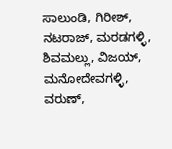ಸಾಲುಂಡಿ, ಗಿರೀಶ್, ನಟರಾಜ್, ಮರಡಗಳ್ಳಿ, ಶಿವಮಲ್ಲು, ವಿಜಯ್, ಮನೋದೇವಗಳ್ಳಿ, ವರುಣ್,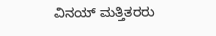ವಿನಯ್ ಮತ್ತಿತರರು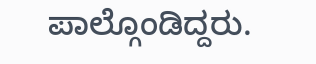ಪಾಲ್ಗೊಂಡಿದ್ದರು.